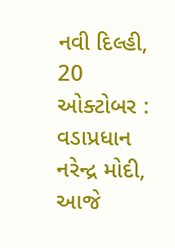નવી દિલ્હી, 20 ઓક્ટોબર : વડાપ્રધાન નરેન્દ્ર મોદી, આજે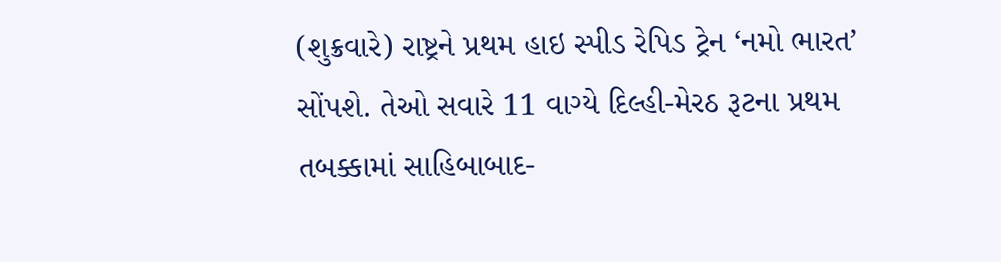(શુક્રવારે) રાષ્ટ્રને પ્રથમ હાઇ સ્પીડ રેપિડ ટ્રેન ‘નમો ભારત’ સોંપશે. તેઓ સવારે 11 વાગ્યે દિલ્હી-મેરઠ રૂટના પ્રથમ તબક્કામાં સાહિબાબાદ-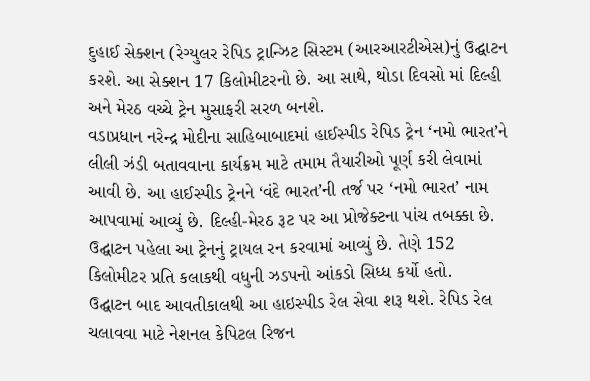દુહાઈ સેક્શન (રેગ્યુલર રેપિડ ટ્રાન્ઝિટ સિસ્ટમ (આરઆરટીએસ)નું ઉદ્ઘાટન કરશે. આ સેક્શન 17 કિલોમીટરનો છે. આ સાથે, થોડા દિવસો માં દિલ્હી અને મેરઠ વચ્ચે ટ્રેન મુસાફરી સરળ બનશે.
વડાપ્રધાન નરેન્દ્ર મોદીના સાહિબાબાદમાં હાઈસ્પીડ રેપિડ ટ્રેન ‘નમો ભારત’ને લીલી ઝંડી બતાવવાના કાર્યક્રમ માટે તમામ તૈયારીઓ પૂર્ણ કરી લેવામાં આવી છે. આ હાઈસ્પીડ ટ્રેનને ‘વંદે ભારત’ની તર્જ પર ‘નમો ભારત’ નામ આપવામાં આવ્યું છે. દિલ્હી-મેરઠ રૂટ પર આ પ્રોજેક્ટના પાંચ તબક્કા છે. ઉદ્ઘાટન પહેલા આ ટ્રેનનું ટ્રાયલ રન કરવામાં આવ્યું છે. તેણે 152 કિલોમીટર પ્રતિ કલાકથી વધુની ઝડપનો આંકડો સિધ્ધ કર્યો હતો.
ઉદ્ઘાટન બાદ આવતીકાલથી આ હાઇસ્પીડ રેલ સેવા શરૂ થશે. રેપિડ રેલ ચલાવવા માટે નેશનલ કેપિટલ રિજન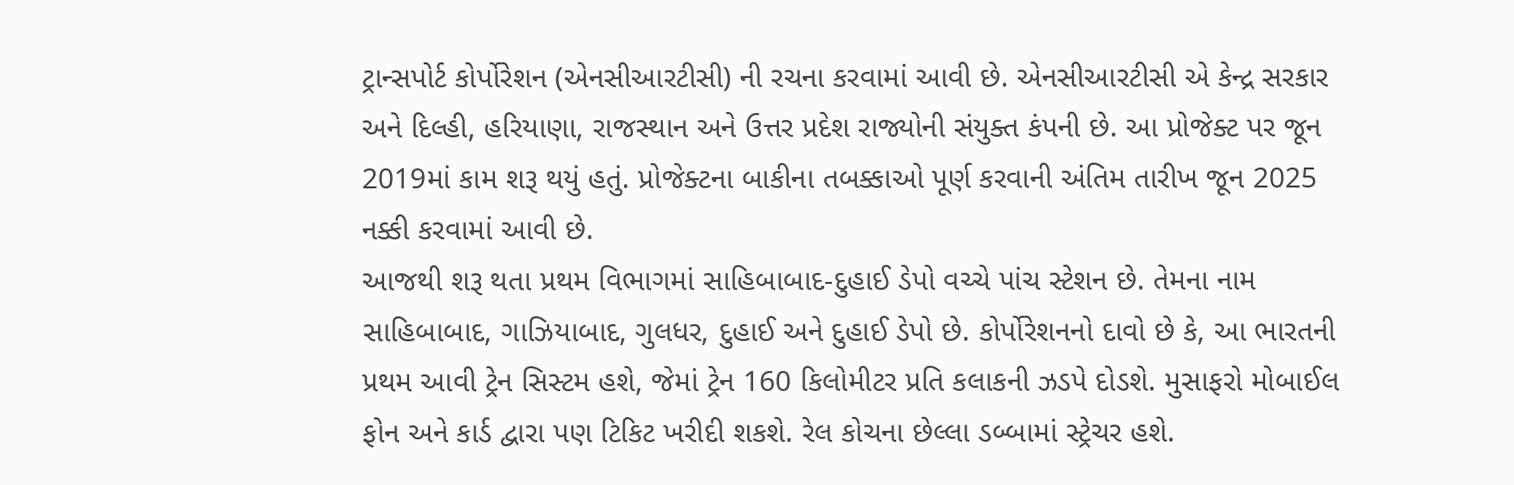ટ્રાન્સપોર્ટ કોર્પોરેશન (એનસીઆરટીસી) ની રચના કરવામાં આવી છે. એનસીઆરટીસી એ કેન્દ્ર સરકાર અને દિલ્હી, હરિયાણા, રાજસ્થાન અને ઉત્તર પ્રદેશ રાજ્યોની સંયુક્ત કંપની છે. આ પ્રોજેક્ટ પર જૂન 2019માં કામ શરૂ થયું હતું. પ્રોજેક્ટના બાકીના તબક્કાઓ પૂર્ણ કરવાની અંતિમ તારીખ જૂન 2025 નક્કી કરવામાં આવી છે.
આજથી શરૂ થતા પ્રથમ વિભાગમાં સાહિબાબાદ-દુહાઈ ડેપો વચ્ચે પાંચ સ્ટેશન છે. તેમના નામ સાહિબાબાદ, ગાઝિયાબાદ, ગુલધર, દુહાઈ અને દુહાઈ ડેપો છે. કોર્પોરેશનનો દાવો છે કે, આ ભારતની પ્રથમ આવી ટ્રેન સિસ્ટમ હશે, જેમાં ટ્રેન 160 કિલોમીટર પ્રતિ કલાકની ઝડપે દોડશે. મુસાફરો મોબાઈલ ફોન અને કાર્ડ દ્વારા પણ ટિકિટ ખરીદી શકશે. રેલ કોચના છેલ્લા ડબ્બામાં સ્ટ્રેચર હશે.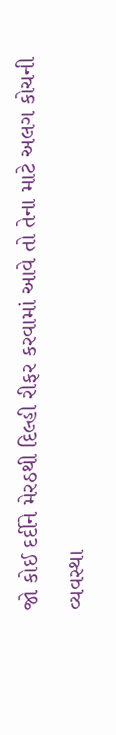જો કોઈ દર્દીને મેરઠથી દિલ્હી રીફર કરવામાં આવે તો તેના માટે અલગ કોચની વ્યવસ્થા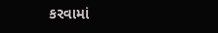કરવામાં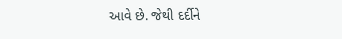આવે છે. જેથી દર્દીને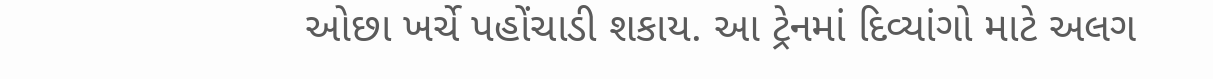ઓછા ખર્ચે પહોંચાડી શકાય. આ ટ્રેનમાં દિવ્યાંગો માટે અલગ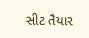સીટ તૈયાર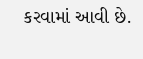કરવામાં આવી છે.